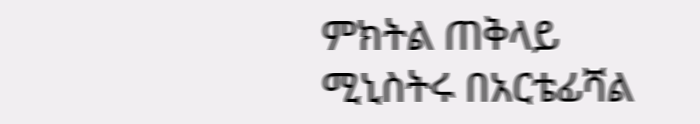ምክትል ጠቅላይ ሚኒስትሩ በአርቴፊሻል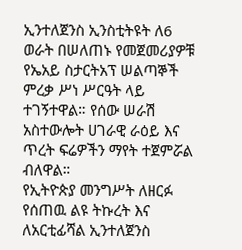ኢንተለጀንስ ኢንስቲትዩት ለ6 ወራት በሠለጠኑ የመጀመሪያዎቹ የኤአይ ስታርትአፕ ሠልጣኞች ምረቃ ሥነ ሥርዓት ላይ ተገኝተዋል። የሰው ሠራሽ አስተውሎት ሀገራዊ ራዕይ እና ጥረት ፍሬዎችን ማየት ተጀምሯል ብለዋል።
የኢትዮጵያ መንግሥት ለዘርፉ የሰጠዉ ልዩ ትኩረት እና ለአርቲፊሻል ኢንተለጀንስ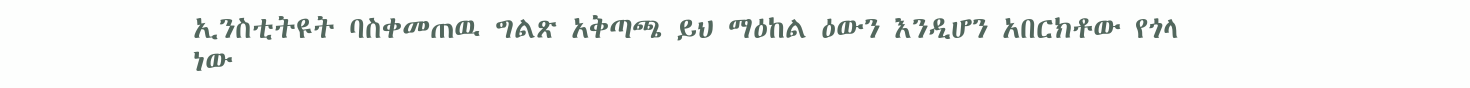ኢንስቲትዩት ባስቀመጠዉ ግልጽ አቅጣጫ ይህ ማዕከል ዕውን እንዲሆን አበርክቶው የጎላ ነው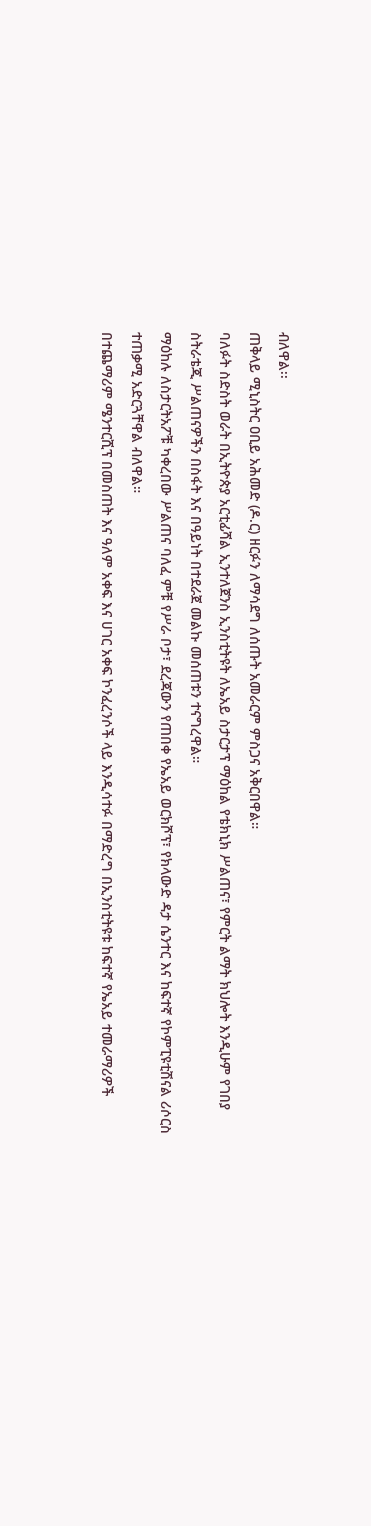ብለዋል፡፡
ጠቅላይ ሚኒስትር ዐቢይ አሕመድ (ዶ.ር) ዘርፉን ለማሳደግ ለሰጡት አመራርም ምስጋና አቅርበዋል።
ባለፉት ስድስት ወራት በኢትዮጵያ አርቲፊሻል ኢንተለጀንስ ኢንስቲትዩት ለኤአይ ስታርታፕ ማዕከል የቴክኒክ ሥልጠና፣ የምርት ልማት ክህሎት እንዲሁም የገበያ ስትራቴጂ ሥልጠናዎችን በስፋት እና በዓይነት በተደራጀ መልኩ መሰጠቱን ተናግረዋል።
ማዕከሉ ለስታርትአፖቹ ካቀረበው ሥልጠና ባለፈ ምቹ የሥራ ቦታ፣ ደረጃውን የጠበቀ የኤአይ ወርክሾፕ፣ የክላውድ ዳታ ሴንተር እና ከፍተኛ የኮምፒዩቲሽናል ሪሶርስ ተጠቃሚ አድርጓቸዋል ብለዋል።
በተጨማሪም ሜንተርሺፕ በመስጠት እና ዓለም አቀፍ እና ሀገር አቀፍ ኮንፈረንሶች ላይ እንዲሳተፉ በማድረግ በኢንስቲትዩቱ ከፍተኛ የኤአይ ተመራማሪዎች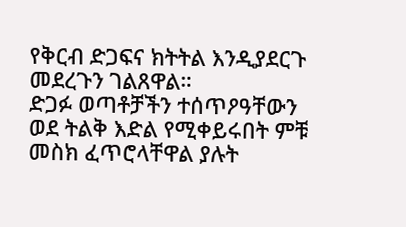የቅርብ ድጋፍና ክትትል እንዲያደርጉ መደረጉን ገልጸዋል።
ድጋፉ ወጣቶቻችን ተሰጥዖዓቸውን ወደ ትልቅ እድል የሚቀይሩበት ምቹ መስክ ፈጥሮላቸዋል ያሉት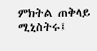ምክትል ጠቅላይ ሚኒስትሩ፤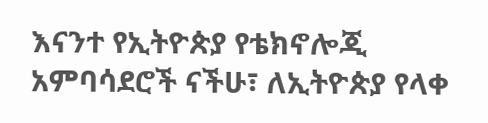እናንተ የኢትዮጵያ የቴክኖሎጂ አምባሳደሮች ናችሁ፣ ለኢትዮጵያ የላቀ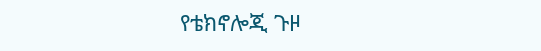የቴክኖሎጂ ጉዞ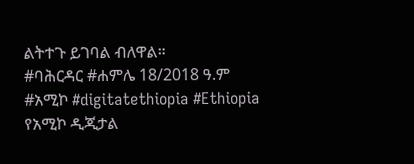ልትተጉ ይገባል ብለዋል።
#ባሕርዳር #ሐምሌ 18/2018 ዓ.ም
#አሚኮ #digitatethiopia #Ethiopia
የአሚኮ ዲጂታል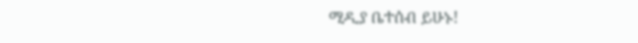ሚዲያ ቤተሰብ ይሁኑ!